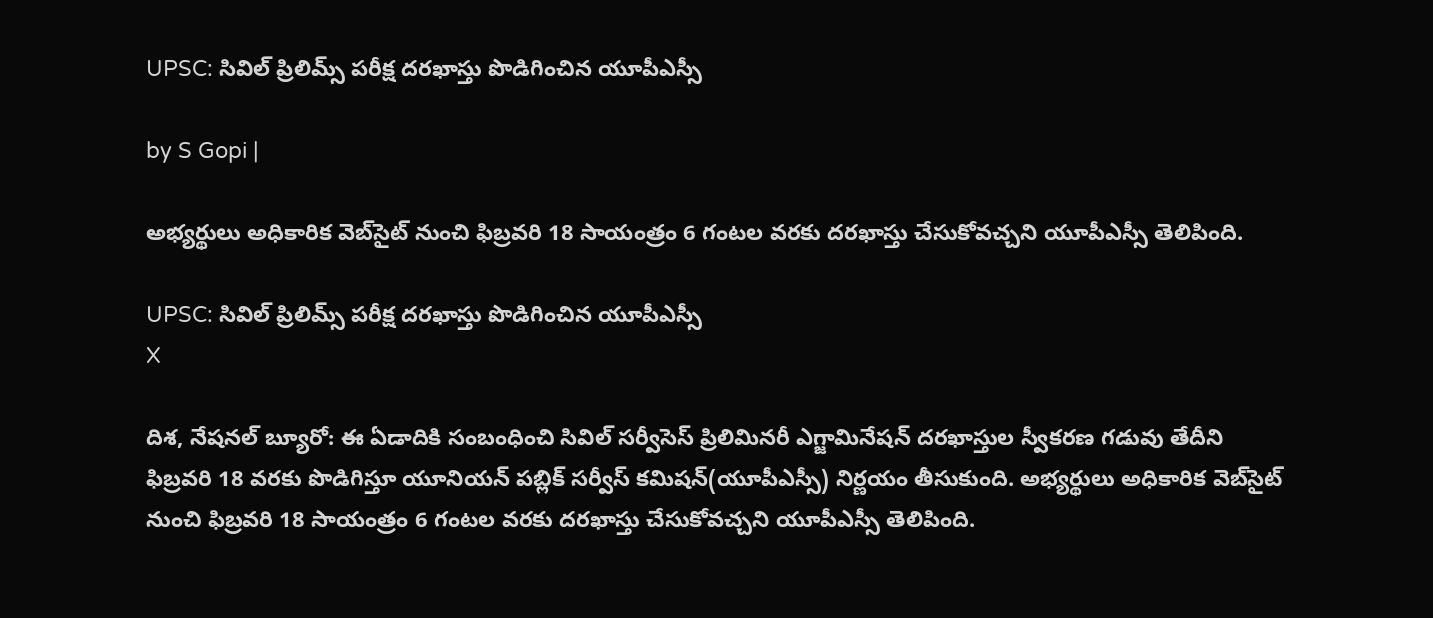UPSC: సివిల్ ప్రిలిమ్స్ పరీక్ష దరఖాస్తు పొడిగించిన యూపీఎస్సీ

by S Gopi |

అభ్యర్థులు అధికారిక వెబ్‌సైట్ నుంచి ఫిబ్రవరి 18 సాయంత్రం 6 గంటల వరకు దరఖాస్తు చేసుకోవచ్చని యూపీఎస్సీ తెలిపింది.

UPSC: సివిల్ ప్రిలిమ్స్ పరీక్ష దరఖాస్తు పొడిగించిన యూపీఎస్సీ
X

దిశ, నేషనల్ బ్యూరో: ఈ ఏడాదికి సంబంధించి సివిల్‌ సర్వీసెస్‌ ప్రిలిమినరీ ఎగ్జామినేషన్‌ దరఖాస్తుల స్వీకరణ గడువు తేదీని ఫిబ్రవరి 18 వరకు పొడిగిస్తూ యూనియన్‌ పబ్లిక్‌ సర్వీస్‌ కమిషన్‌(యూపీఎస్సీ) నిర్ణయం తీసుకుంది. అభ్యర్థులు అధికారిక వెబ్‌సైట్ నుంచి ఫిబ్రవరి 18 సాయంత్రం 6 గంటల వరకు దరఖాస్తు చేసుకోవచ్చని యూపీఎస్సీ తెలిపింది.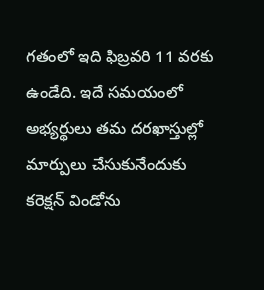గతంలో ఇది ఫిబ్రవరి 11 వరకు ఉండేది. ఇదే సమయంలో అభ్యర్థులు తమ దరఖాస్తుల్లో మార్పులు చేసుకునేందుకు కరెక్షన్ విండోను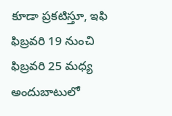కూడా ప్రకటిస్తూ, ఇఫి ఫిబ్రవరి 19 నుంచి ఫిబ్రవరి 25 మధ్య అందుబాటులో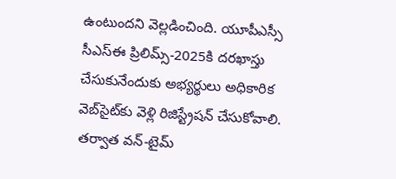ఉంటుందని వెల్లడించింది. యూపీఎస్సీ సీఎస్ఈ ప్రిలిమ్స్-2025కి దరఖాస్తు చేసుకునేందుకు అభ్యర్థులు అధికారిక వెబ్‌సైట్‌కు వెళ్లి రిజిస్ట్రేషన్ చేసుకోవాలి. తర్వాత వన్-టైమ్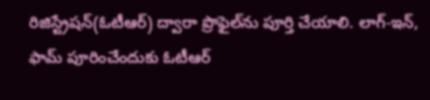రిజిస్ట్రేషన్(ఓటీఆర్) ద్వారా ప్రొఫైల్‌ను పూర్తి చేయాలి. లాగ్-ఇన్, ఫామ్ పూరించేందుకు ఓటీఆర్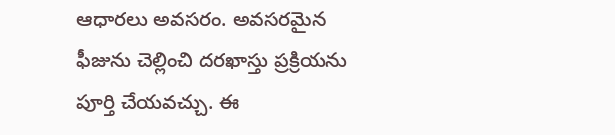ఆధారలు అవసరం. అవసరమైన ఫీజును చెల్లించి దరఖాస్తు ప్రక్రియను పూర్తి చేయవచ్చు. ఈ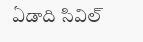ఏడాది సివిల్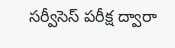సర్వీసెస్ పరీక్ష ద్వారా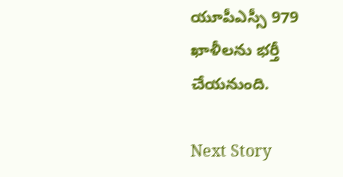యూపీఎస్సీ 979 ఖాళీలను భర్తీ చేయనుంది.

Next Story